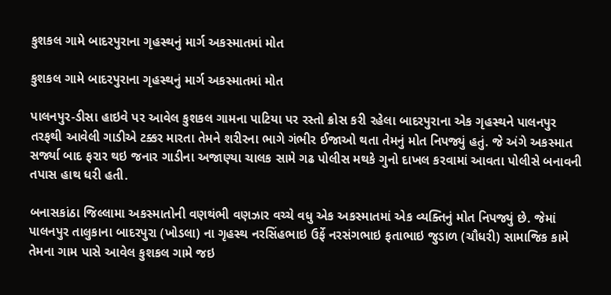કુશકલ ગામે બાદરપુરાના ગૃહસ્થનું માર્ગ અકસ્માતમાં મોત

કુશકલ ગામે બાદરપુરાના ગૃહસ્થનું માર્ગ અકસ્માતમાં મોત

પાલનપુર-ડીસા હાઇવે પર આવેલ કુશકલ ગામના પાટિયા પર રસ્તો ક્રોસ કરી રહેલા બાદરપુરાના એક ગૃહસ્થને પાલનપુર તરફથી આવેલી ગાડીએ ટક્કર મારતા તેમને શરીરના ભાગે ગંભીર ઈજાઓ થતા તેમનું મોત નિપજ્યું હતું. જે અંગે અકસ્માત સર્જ્યા બાદ ફરાર થઇ જનાર ગાડીના અજાણ્યા ચાલક સામે ગઢ પોલીસ મથકે ગુનો દાખલ કરવામાં આવતા પોલીસે બનાવની તપાસ હાથ ધરી હતી.

બનાસકાંઠા જિલ્લામા અકસ્માતોની વણથંભી વણઝાર વચ્ચે વધુ એક અકસ્માતમાં એક વ્યક્તિનું મોત નિપજ્યું છે. જેમાં પાલનપુર તાલુકાના બાદરપુરા (ખોડલા) ના ગૃહસ્થ નરસિંહભાઇ ઉર્ફે નરસંગભાઇ ફતાભાઇ જુડાળ (ચૌધરી) સામાજિક કામે તેમના ગામ પાસે આવેલ કુશકલ ગામે જઇ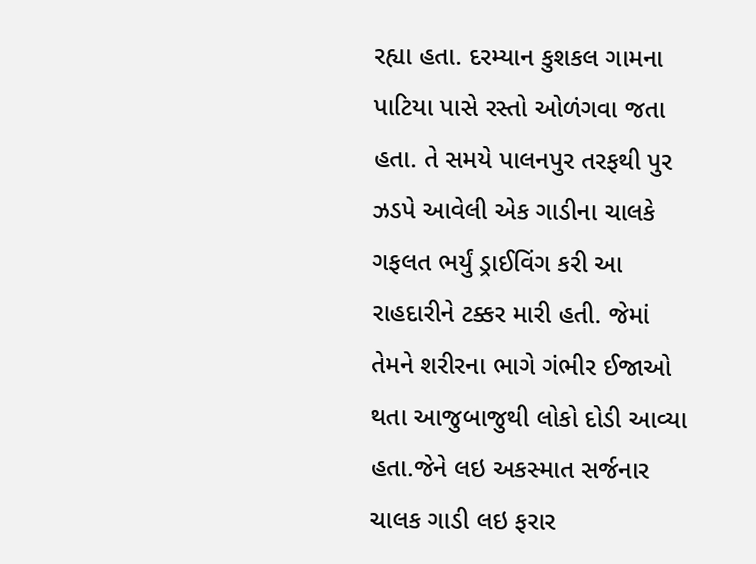રહ્યા હતા. દરમ્યાન કુશકલ ગામના પાટિયા પાસે રસ્તો ઓળંગવા જતા હતા. તે સમયે પાલનપુર તરફથી પુર ઝડપે આવેલી એક ગાડીના ચાલકે ગફલત ભર્યું ડ્રાઈવિંગ કરી આ રાહદારીને ટક્કર મારી હતી. જેમાં તેમને શરીરના ભાગે ગંભીર ઈજાઓ થતા આજુબાજુથી લોકો દોડી આવ્યા હતા.જેને લઇ અકસ્માત સર્જનાર ચાલક ગાડી લઇ ફરાર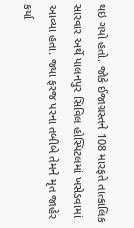થઇ ગયો હતો. જોકે ઈજાગ્રસ્તને 108 મારફતે તાત્કાલિક સારવાર અર્થે પાલનપુર સિવિલ હોસ્પિટલમાં ખસેડવામાં આવ્યા હતા. જ્યા ફરજ પરના તબીબે તેમને મૃત જાહેર કર્યા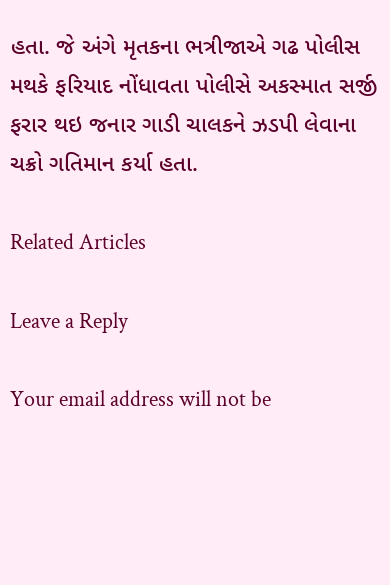હતા. જે અંગે મૃતકના ભત્રીજાએ ગઢ પોલીસ મથકે ફરિયાદ નોંધાવતા પોલીસે અકસ્માત સર્જી ફરાર થઇ જનાર ગાડી ચાલકને ઝડપી લેવાના ચક્રો ગતિમાન કર્યા હતા.

Related Articles

Leave a Reply

Your email address will not be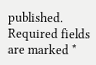published. Required fields are marked *